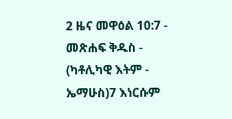2 ዜና መዋዕል 10:7 - መጽሐፍ ቅዱስ - (ካቶሊካዊ እትም - ኤማሁስ)7 እነርሱም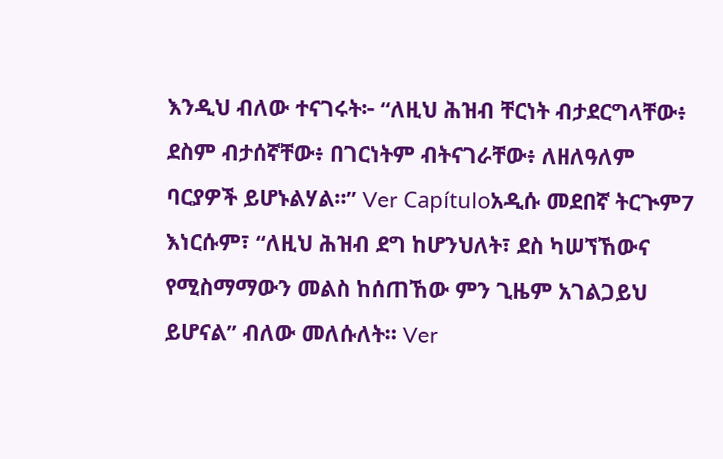እንዲህ ብለው ተናገሩት፦ “ለዚህ ሕዝብ ቸርነት ብታደርግላቸው፥ ደስም ብታሰኛቸው፥ በገርነትም ብትናገራቸው፥ ለዘለዓለም ባርያዎች ይሆኑልሃል።” Ver Capítuloአዲሱ መደበኛ ትርጒም7 እነርሱም፣ “ለዚህ ሕዝብ ደግ ከሆንህለት፣ ደስ ካሠኘኸውና የሚስማማውን መልስ ከሰጠኸው ምን ጊዜም አገልጋይህ ይሆናል” ብለው መለሱለት። Ver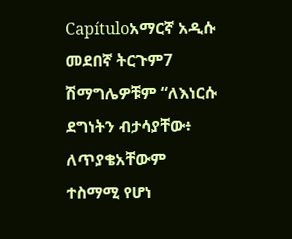Capítuloአማርኛ አዲሱ መደበኛ ትርጉም7 ሽማግሌዎቹም “ለእነርሱ ደግነትን ብታሳያቸው፥ ለጥያቄአቸውም ተስማሚ የሆነ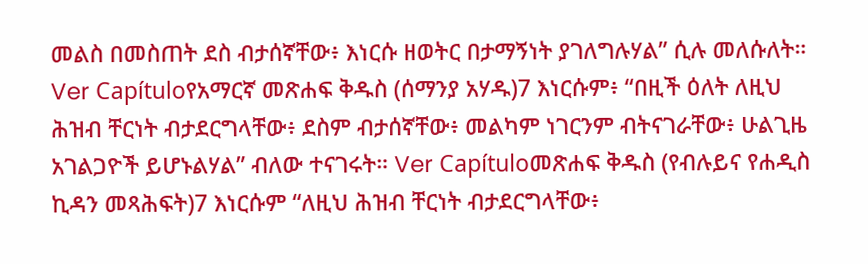መልስ በመስጠት ደስ ብታሰኛቸው፥ እነርሱ ዘወትር በታማኝነት ያገለግሉሃል” ሲሉ መለሱለት። Ver Capítuloየአማርኛ መጽሐፍ ቅዱስ (ሰማንያ አሃዱ)7 እነርሱም፥ “በዚች ዕለት ለዚህ ሕዝብ ቸርነት ብታደርግላቸው፥ ደስም ብታሰኛቸው፥ መልካም ነገርንም ብትናገራቸው፥ ሁልጊዜ አገልጋዮች ይሆኑልሃል” ብለው ተናገሩት። Ver Capítuloመጽሐፍ ቅዱስ (የብሉይና የሐዲስ ኪዳን መጻሕፍት)7 እነርሱም “ለዚህ ሕዝብ ቸርነት ብታደርግላቸው፥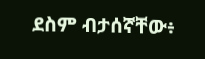ደስም ብታሰኛቸው፥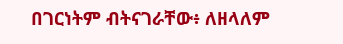በገርነትም ብትናገራቸው፥ ለዘላለም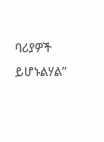ባሪያዎች ይሆኑልሃል”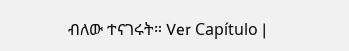ብለው ተናገሩት። Ver Capítulo |